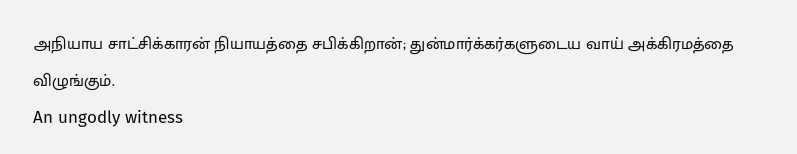அநியாய சாட்சிக்காரன் நியாயத்தை சபிக்கிறான்; துன்மார்க்கர்களுடைய வாய் அக்கிரமத்தை விழுங்கும்.
An ungodly witness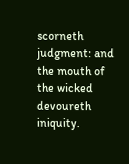scorneth judgment: and the mouth of the wicked devoureth iniquity.